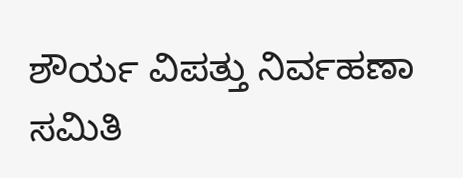ಶೌರ್ಯ ವಿಪತ್ತು ನಿರ್ವಹಣಾ ಸಮಿತಿ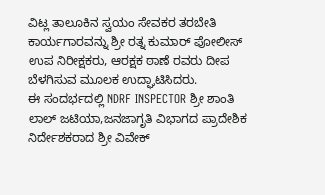ವಿಟ್ಲ ತಾಲೂಕಿನ ಸ್ವಯಂ ಸೇವಕರ ತರಬೇತಿ ಕಾರ್ಯಗಾರವನ್ನು ಶ್ರೀ ರತ್ನ ಕುಮಾರ್ ಪೋಲೀಸ್ ಉಪ ನಿರೀಕ್ಷಕರು, ಆರಕ್ಷಕ ಠಾಣೆ ರವರು ದೀಪ ಬೆಳಗಿಸುವ ಮೂಲಕ ಉದ್ಘಾಟಿಸಿದರು.
ಈ ಸಂದರ್ಭದಲ್ಲಿ NDRF INSPECTOR ಶ್ರೀ ಶಾಂತಿ ಲಾಲ್ ಜಟಿಯಾ,ಜನಜಾಗೃತಿ ವಿಭಾಗದ ಪ್ರಾದೇಶಿಕ ನಿರ್ದೇಶಕರಾದ ಶ್ರೀ ವಿವೇಕ್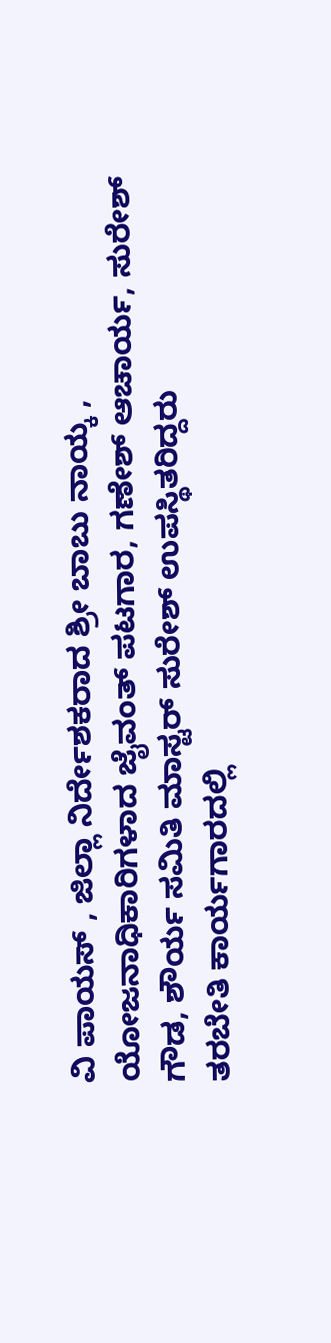ವಿ ಪಾಯಸ್ , ಜಿಲ್ಲಾ ನಿರ್ದೇಶಕರಾದ ಶ್ರೀ ಬಾಬು ನಾಯ್ಕ , ಯೋಜನಾಧಿಕಾರಿಗಳಾದ ಜೈವಂತ್ ಪಟಗಾರ, ಗಣೇಶ್ ಆಚಾರ್ಯ, ಸುರೇಶ್ ಗೌಡ, ಶೌರ್ಯ ಸಮಿತಿ ಮಾಸ್ಟರ್ ಸುರೇಶ್ ಉಪಸ್ಥಿತರಿದ್ದರು
ತರಬೇತಿ ಕಾರ್ಯಗಾರದಲ್ಲಿ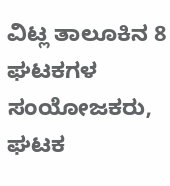ವಿಟ್ಲ ತಾಲೂಕಿನ 8 ಘಟಕಗಳ ಸಂಯೋಜಕರು, ಘಟಕ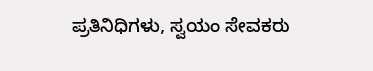ಪ್ರತಿನಿಧಿಗಳು, ಸ್ವಯಂ ಸೇವಕರು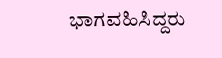ಭಾಗವಹಿಸಿದ್ದರು